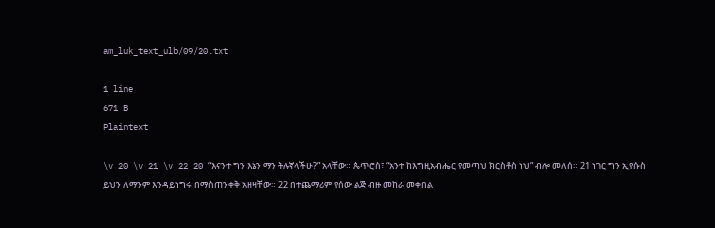am_luk_text_ulb/09/20.txt

1 line
671 B
Plaintext

\v 20 \v 21 \v 22 20 “እናንተ ግን እኔን ማን ትሉኛላችሁ?” አላቸው። ጴጥሮስ፣ “አንተ ከእግዚአብሔር የመጣህ ክርስቶስ ነህ” ብሎ መለሰ። 21 ነገር ግን ኢየሱስ ይህን ለማንም እንዳይነግሩ በማስጠንቀቅ አዘዛቸው። 22 በተጨማሪም የሰው ልጅ ብዙ መከራ መቀበል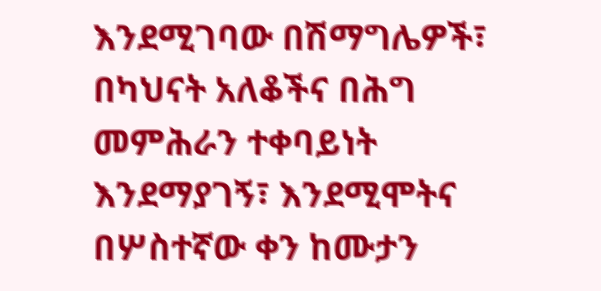እንደሚገባው በሽማግሌዎች፣ በካህናት አለቆችና በሕግ መምሕራን ተቀባይነት እንደማያገኝ፣ እንደሚሞትና በሦስተኛው ቀን ከሙታን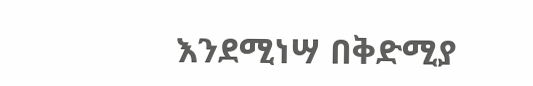እንደሚነሣ በቅድሚያ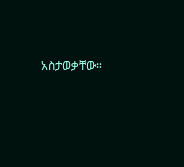አስታወቃቸው።